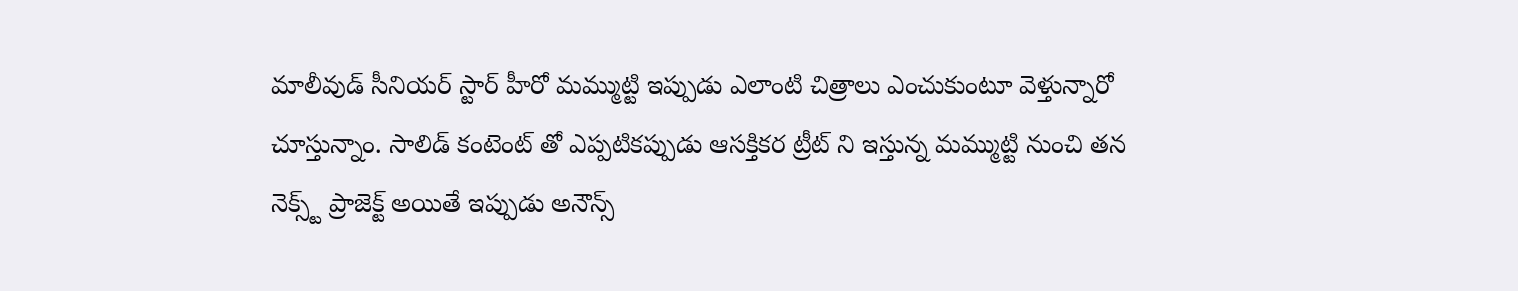మాలీవుడ్ సీనియర్ స్టార్ హీరో మమ్ముట్టి ఇప్పుడు ఎలాంటి చిత్రాలు ఎంచుకుంటూ వెళ్తున్నారో చూస్తున్నాం. సాలిడ్ కంటెంట్ తో ఎప్పటికప్పుడు ఆసక్తికర ట్రీట్ ని ఇస్తున్న మమ్ముట్టి నుంచి తన నెక్స్ట్ ప్రాజెక్ట్ అయితే ఇప్పుడు అనౌన్స్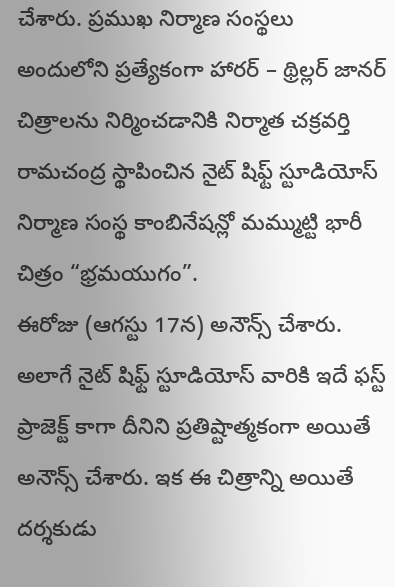చేశారు. ప్రముఖ నిర్మాణ సంస్థలు అందులోని ప్రత్యేకంగా హారర్ – థ్రిల్లర్ జానర్ చిత్రాలను నిర్మించడానికి నిర్మాత చక్రవర్తి రామచంద్ర స్థాపించిన నైట్ షిఫ్ట్ స్టూడియోస్ నిర్మాణ సంస్థ కాంబినేషన్లో మమ్ముట్టి భారీ చిత్రం “భ్రమయుగం”.
ఈరోజు (ఆగస్టు 17న) అనౌన్స్ చేశారు. అలాగే నైట్ షిఫ్ట్ స్టూడియోస్ వారికి ఇదే ఫస్ట్ ప్రాజెక్ట్ కాగా దీనిని ప్రతిష్టాత్మకంగా అయితే అనౌన్స్ చేశారు. ఇక ఈ చిత్రాన్ని అయితే దర్శకుడు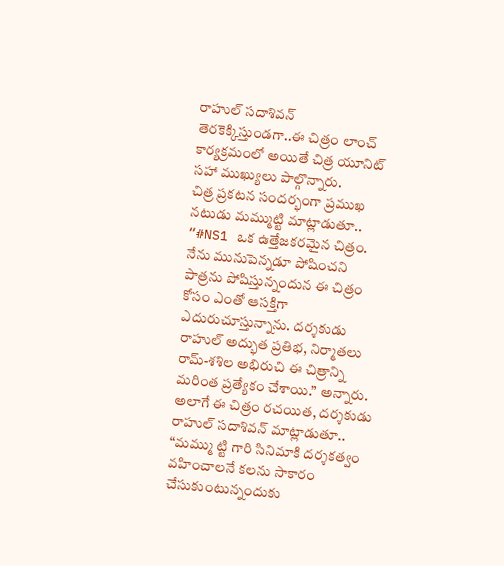రాహుల్ సదాశివన్ తెరకెక్కిస్తుండగా..ఈ చిత్రం లాంచ్ కార్యక్రమంలో అయితే చిత్ర యూనిట్ సహా ముఖ్యులు పాల్గొన్నారు.
చిత్ర ప్రకటన సందర్భంగా ప్రముఖ నటుడు మమ్ముట్టి మాట్లాడుతూ.. “#NS1 ఒక ఉత్తేజకరమైన చిత్రం. నేను మునుపెన్నడూ పోషించని పాత్రను పోషిస్తున్నందున ఈ చిత్రం కోసం ఎంతో ఆసక్తిగా ఎదురుచూస్తున్నాను. దర్శకుడు రాహుల్ అద్భుత ప్రతిభ, నిర్మాతలు రామ్-శశిల అభిరుచి ఈ చిత్రాన్ని మరింత ప్రత్యేకం చేశాయి.” అన్నారు.
అలాగే ఈ చిత్రం రచయిత, దర్శకుడు రాహుల్ సదాశివన్ మాట్లాడుతూ.. “మమ్ము ట్టి గారి సినిమాకి దర్శకత్వం వహించాలనే కలను సాకారం చేసుకుంటున్నందుకు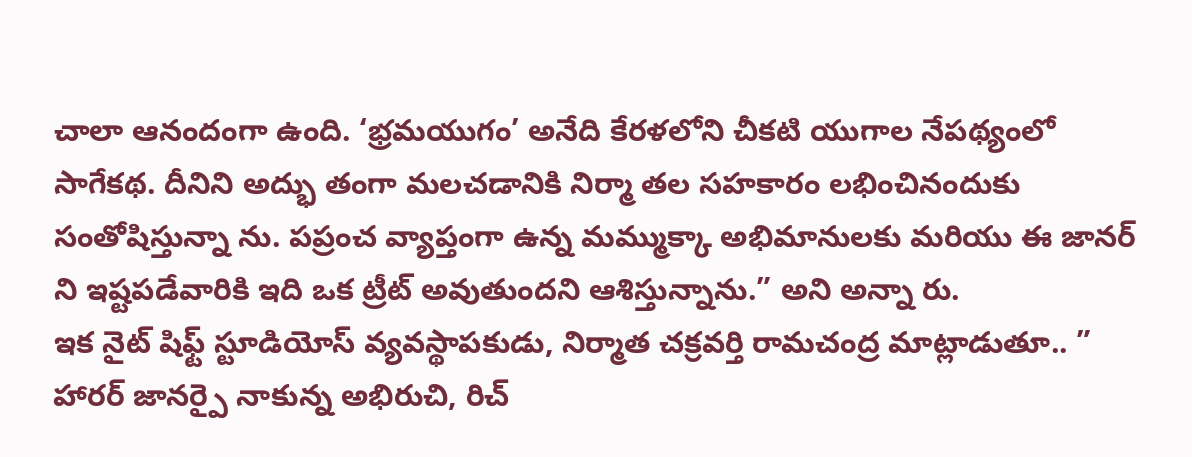చాలా ఆనందంగా ఉంది. ‘భ్రమయుగం’ అనేది కేరళలోని చీకటి యుగాల నేపథ్యంలో సాగేకథ. దీనిని అద్భు తంగా మలచడానికి నిర్మా తల సహకారం లభించినందుకు సంతోషిస్తున్నా ను. పప్రంచ వ్యాప్తంగా ఉన్న మమ్ముక్కా అభిమానులకు మరియు ఈ జానర్ ని ఇష్టపడేవారికి ఇది ఒక ట్రీట్ అవుతుందని ఆశిస్తున్నాను.” అని అన్నా రు.
ఇక నైట్ షిఫ్ట్ స్టూడియోస్ వ్యవస్థాపకుడు, నిర్మాత చక్రవర్తి రామచంద్ర మాట్లాడుతూ.. ” హారర్ జానర్పై నాకున్న అభిరుచి, రిచ్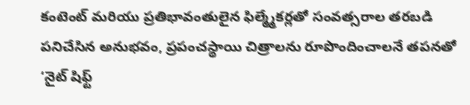కంటెంట్ మరియు ప్రతిభావంతులైన ఫిల్మ్మేకర్లతో సంవత్సరాల తరబడి పనిచేసిన అనుభవం, ప్రపంచస్థాయి చిత్రాలను రూపొందించాలనే తపనతో ‘నైట్ షిఫ్ట్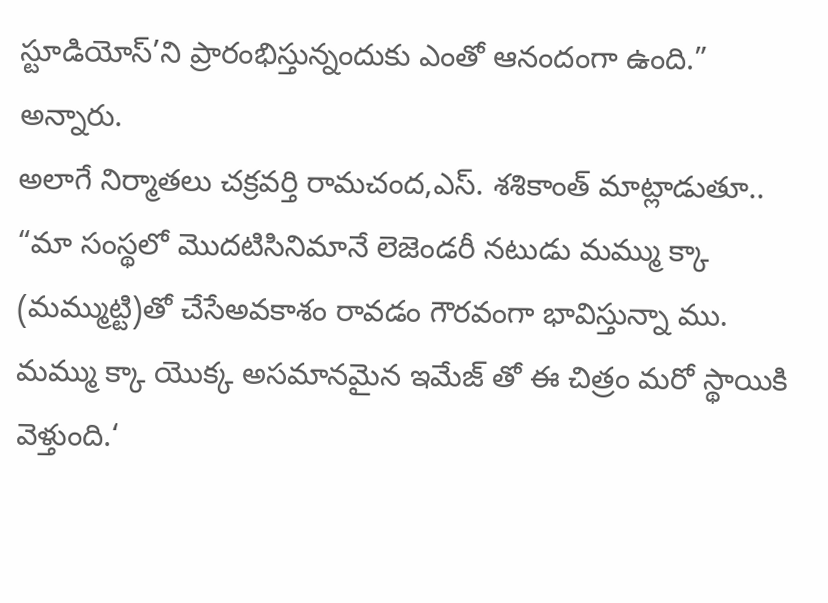స్టూడియోస్’ని ప్రారంభిస్తున్నందుకు ఎంతో ఆనందంగా ఉంది.” అన్నారు.
అలాగే నిర్మాతలు చక్రవర్తి రామచంద,ఎస్. శశికాంత్ మాట్లాడుతూ.. “మా సంస్థలో మొదటిసినిమానే లెజెండరీ నటుడు మమ్ము క్కా (మమ్ముట్టి)తో చేసేఅవకాశం రావడం గౌరవంగా భావిస్తున్నా ము. మమ్ము క్కా యొక్క అసమానమైన ఇమేజ్ తో ఈ చిత్రం మరో స్థాయికి వెళ్తుంది.‘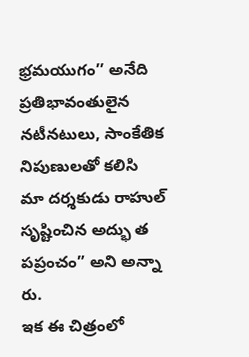భ్రమయుగం’’ అనేది ప్రతిభావంతులైన నటీనటులు, సాంకేతిక నిపుణులతో కలిసి మా దర్శకుడు రాహుల్ సృష్టించిన అద్భు త పప్రంచం” అని అన్నా రు.
ఇక ఈ చిత్రంలో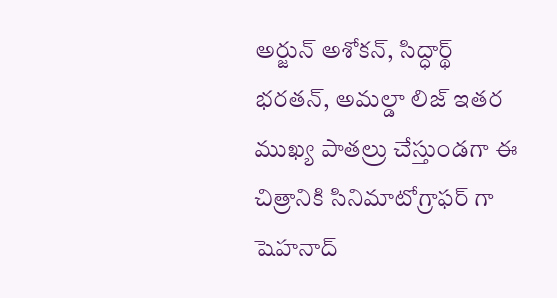అర్జున్ అశోకన్, సిద్ధార్థ్ భరతన్, అమల్డా లిజ్ ఇతర ముఖ్య పాతల్రు చేస్తుండగా ఈ చిత్రానికి సినిమాటోగ్రాఫర్ గా షెహనాద్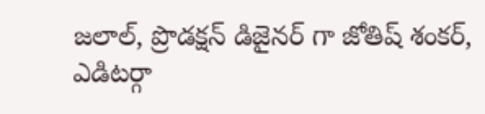జలాల్, ప్రొడక్షన్ డిజైనర్ గా జోతిష్ శంకర్, ఎడిటర్గా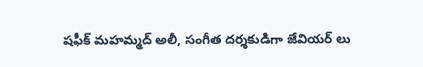షఫీక్ మహమ్మద్ అలీ, సంగీత దర్శకుడిగా జేవియర్ లు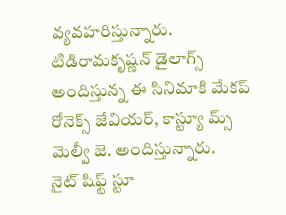వ్యవహరిస్తున్నారు. టిడిరామకృష్ణన్ డైలాగ్స్ అందిస్తున్న ఈ సినిమాకి మేకప్ రోనెక్స్ జేవియర్, కాస్ట్యూ మ్స్ మెల్వీ జె. అందిస్తున్నారు.
నైట్ షిఫ్ట్ స్టూ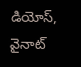డియోస్, వైనాట్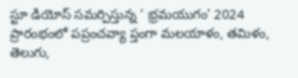స్టూ డియోస్ సమర్పిస్తున్న ‘ భ్రమయుగం’ 2024 ప్రారంభంలో పప్రంచవ్యా ప్తంగా మలయాళం, తమిళం, తెలుగు,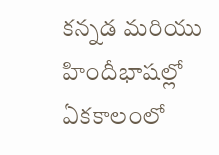కన్నడ మరియు హిందీభాషల్లో ఏకకాలంలో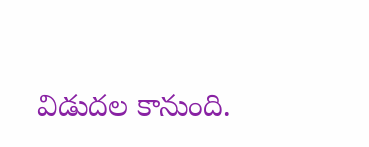విడుదల కానుంది.